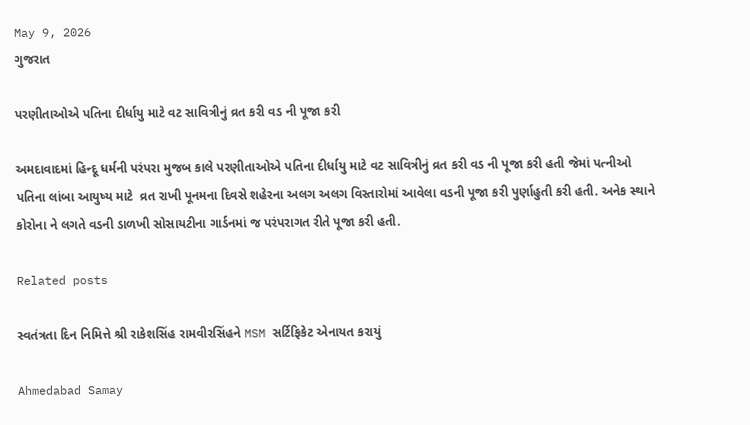May 9, 2026
ગુજરાત

પરણીતાઓએ પતિના દીર્ધાયુ માટે વટ સાવિત્રીનું વ્રત કરી વડ ની પૂજા કરી

અમદાવાદમાં હિન્દૂ ધર્મની પરંપરા મુજબ કાલે પરણીતાઓએ પતિના દીર્ધાયુ માટે વટ સાવિત્રીનું વ્રત કરી વડ ની પૂજા કરી હતી જેમાં પત્નીઓ પતિના લાંબા આયુષ્ય માટે  વ્રત રાખી પૂનમના દિવસે શહેરના અલગ અલગ વિસ્તારોમાં આવેલા વડની પૂજા કરી પુર્ણાહુતી કરી હતી. અનેક સ્થાને કોરોના ને લગતે વડની ડાળખી સોસાયટીના ગાર્ડનમાં જ પરંપરાગત રીતે પૂજા કરી હતી.

Related posts

સ્વતંત્રતા દિન નિમિત્તે શ્રી રાકેશસિંહ રામવીરસિંહને MSM સર્ટિફિકેટ એનાયત કરાયું

Ahmedabad Samay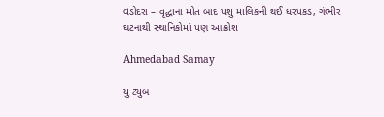વડોદરા – વૃદ્ધાના મોત બાદ પશુ માલિકની થઈ ધરપકડ, ગંભીર ઘટનાથી સ્થાનિકોમાં પણ આક્રોશ

Ahmedabad Samay

યુ ટ્યુબ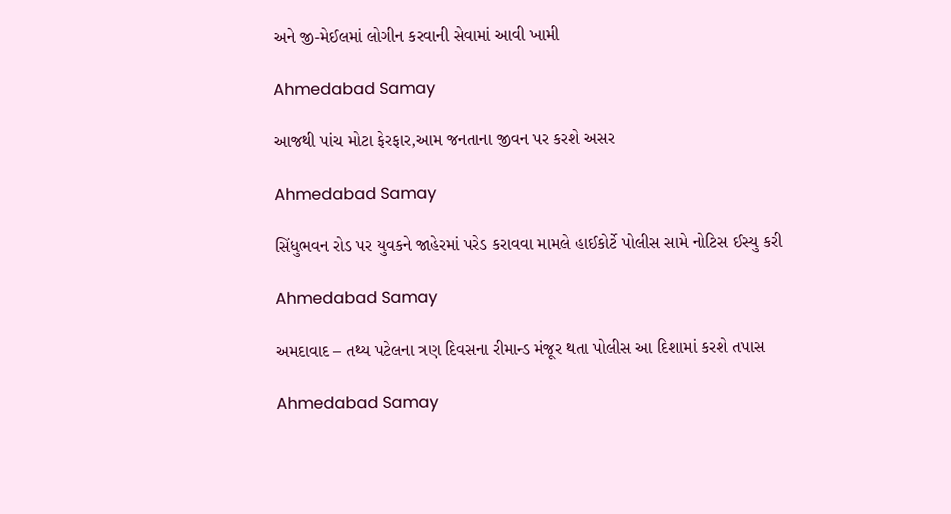અને જી-મેઈલમાં લોગીન કરવાની સેવામાં આવી ખામી

Ahmedabad Samay

આજથી પાંચ મોટા ફેરફાર,આમ જનતાના જીવન પર કરશે અસર

Ahmedabad Samay

સિંધુભવન રોડ પર યુવકને જાહેરમાં પરેડ કરાવવા મામલે હાઈકોર્ટે પોલીસ સામે નોટિસ ઈસ્યુ કરી

Ahmedabad Samay

અમદાવાદ – તથ્ય પટેલના ત્રણ દિવસના રીમાન્ડ મંજૂર થતા પોલીસ આ દિશામાં કરશે તપાસ

Ahmedabad Samay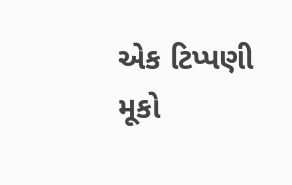એક ટિપ્પણી મૂકો